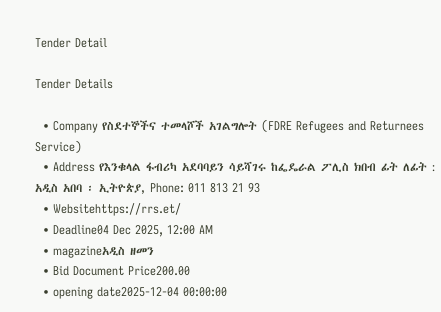Tender Detail

Tender Details

  • Company የስደተኞችና ተመላሾች አገልግሎት (FDRE Refugees and Returnees Service)
  • Address የእንቁላል ፋብሪካ አደባባይን ሳይሻገሩ ከፌዴራል ፖሊስ ክበብ ፊት ለፊት : አዲስ አበባ ፡ ኢትዮጵያ, Phone: 011 813 21 93
  • Websitehttps://rrs.et/
  • Deadline04 Dec 2025, 12:00 AM
  • magazineአዲስ ዘመን
  • Bid Document Price200.00
  • opening date2025-12-04 00:00:00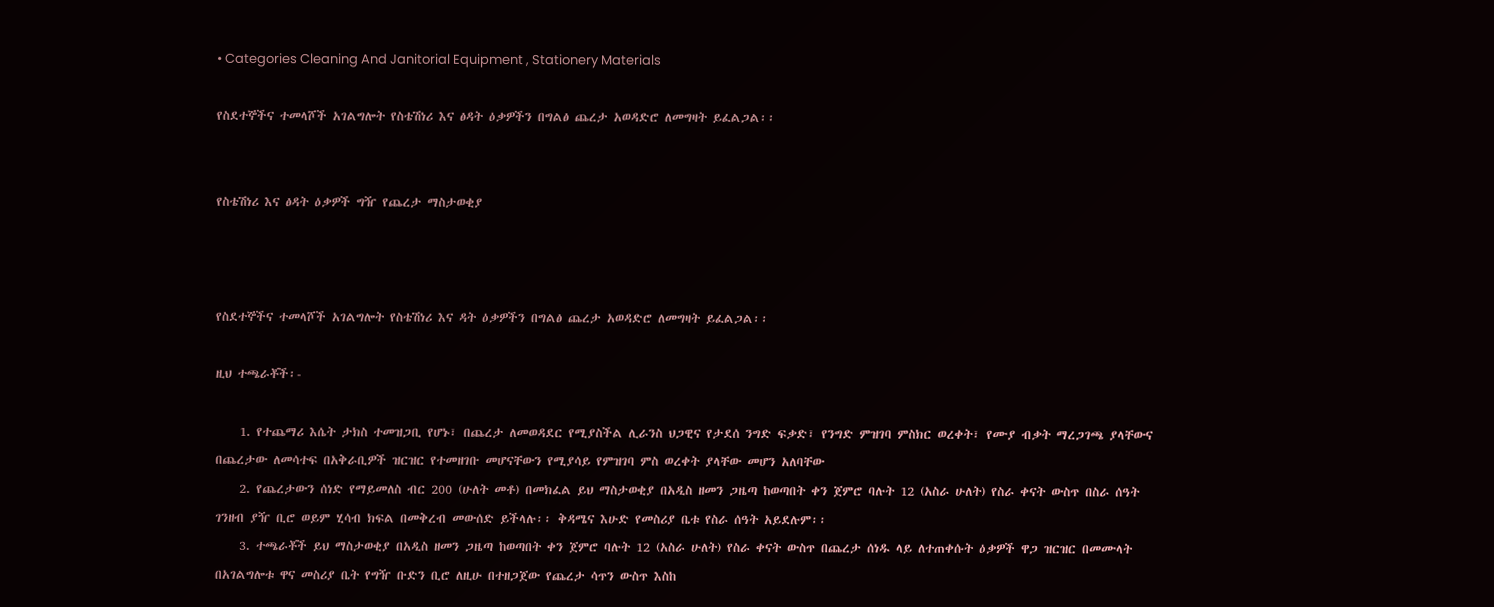• Categories Cleaning And Janitorial Equipment , Stationery Materials

የስደተኞችና ተመላሾች አገልግሎት የስቴሽነሪ እና ፅዳት ዕቃዎችን በግልፅ ጨረታ አወዳድሮ ለመግዛት ይፈልጋል፡፡


የስቴሽነሪ እና ፅዳት ዕቃዎች ግዥ የጨረታ ማስታወቂያ



የስደተኞችና ተመላሾች አገልግሎት የስቴሽነሪ እና ዳት ዕቃዎችን በግልፅ ጨረታ አወዳድሮ ለመግዛት ይፈልጋል፡፡

ዚህ ተጫራቾች፡-

    1. የተጨማሪ እሴት ታክስ ተመዝጋቢ የሆኑ፣ በጨረታ ለመወዳደር የሚያስችል ሊራንስ ህጋዊና የታደሰ ንግድ ፍቃድ፣ የንግድ ምዝገባ ምስክር ወረቀት፣ የሙያ ብቃት ማረጋገጫ ያላቸውና በጨረታው ለመሳተፍ በአቅራቢዎች ዝርዝር የተመዘገቡ መሆናቸውን የሚያሳይ የምዝገባ ምስ ወረቀት ያላቸው መሆን አለባቸው
    2. የጨረታውን ሰነድ የማይመለስ ብር 200 (ሁለት መቶ) በመክፈል ይህ ማስታወቂያ በአዲስ ዘመን ጋዜጣ ከወጣበት ቀን ጀምሮ ባሉት 12 (አስራ ሁለት) የስራ ቀናት ውስጥ በስራ ሰዓት ገንዘብ ያዥ ቢሮ ወይም ሂሳብ ክፍል በመቅረብ መውሰድ ይችላሉ፡፡ ቅዳሜና እሁድ የመስሪያ ቤቱ የስራ ሰዓት አይደሉም፡፡
    3. ተጫራቾች ይህ ማስታወቂያ በአዲስ ዘመን ጋዜጣ ከወጣበት ቀን ጀምሮ ባሉት 12 (አስራ ሁለት) የስራ ቀናት ውስጥ በጨረታ ሰነዱ ላይ ለተጠቀሱት ዕቃዎች ዋጋ ዝርዝር በመሙላት በአገልግሎቱ ዋና መስሪያ ቤት የግዥ ቡድን ቢሮ ለዚሁ በተዘጋጀው የጨረታ ሳጥን ውስጥ እስከ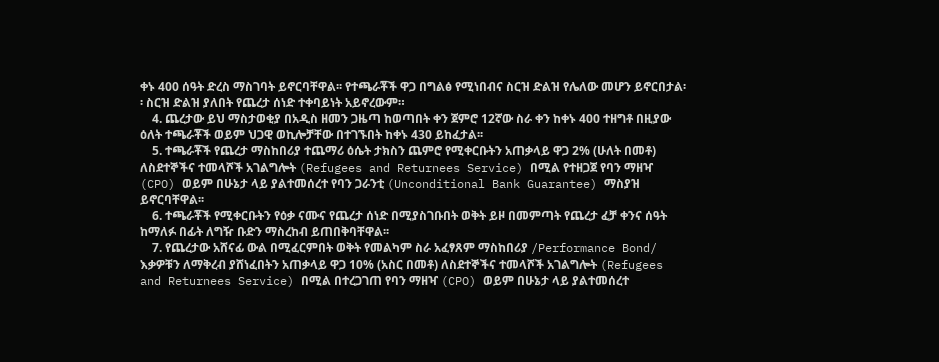ቀኑ 400 ሰዓት ድረስ ማስገባት ይኖርባቸዋል፡፡ የተጫራቾች ዋጋ በግልፅ የሚነበብና ስርዝ ድልዝ የሌለው መሆን ይኖርበታል፡፡ ስርዝ ድልዝ ያለበት የጨረታ ሰነድ ተቀባይነት አይኖረውም።
    4. ጨረታው ይህ ማስታወቂያ በአዲስ ዘመን ጋዜጣ ከወጣበት ቀን ጀምሮ 12ኛው ስራ ቀን ከቀኑ 400 ተዘግቶ በዚያው ዕለት ተጫራቾች ወይም ህጋዊ ወኪሎቻቸው በተገኙበት ከቀኑ 430 ይከፈታል፡፡
    5. ተጫራቾች የጨረታ ማስከበሪያ ተጨማሪ ዕሴት ታክስን ጨምሮ የሚቀርቡትን አጠቃላይ ዋጋ 2% (ሁለት በመቶ) ለስደተኞችና ተመላሾች አገልግሎት (Refugees and Returnees Service) በሚል የተዘጋጀ የባን ማዘዣ (CPO) ወይም በሁኔታ ላይ ያልተመሰረተ የባን ጋራንቲ (Unconditional Bank Guarantee) ማስያዝ ይኖርባቸዋል፡፡
    6. ተጫራቾች የሚቀርቡትን የዕቃ ናሙና የጨረታ ሰነድ በሚያስገቡበት ወቅት ይዞ በመምጣት የጨረታ ፈቻ ቀንና ሰዓት ከማለፉ በፊት ለግዥ ቡድን ማስረከብ ይጠበቅባቸዋል፡፡
    7. የጨረታው አሸናፊ ውል በሚፈርምበት ወቅት የመልካም ስራ አፈፃጸም ማስከበሪያ /Performance Bond/ እቃዎቹን ለማቅረብ ያሸነፈበትን አጠቃላይ ዋጋ 10% (አስር በመቶ) ለስደተኞችና ተመላሾች አገልግሎት (Refugees and Returnees Service) በሚል በተረጋገጠ የባን ማዘዣ (CPO) ወይም በሁኔታ ላይ ያልተመሰረተ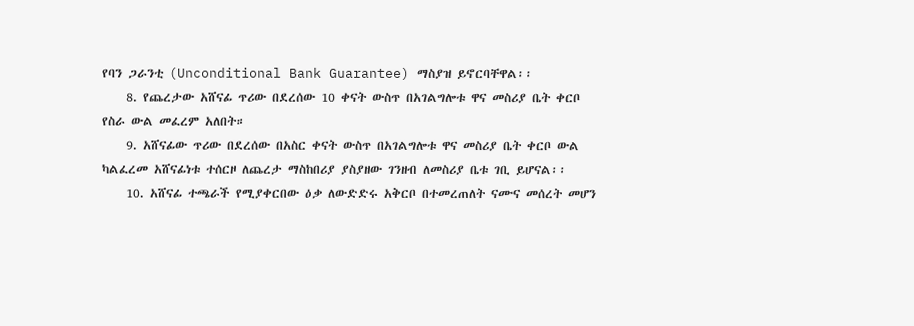የባን ጋራንቲ (Unconditional Bank Guarantee) ማስያዝ ይኖርባቸዋል፡፡
    8. የጨረታው አሸናፊ ጥሪው በደረሰው 10 ቀናት ውስጥ በአገልግሎቱ ዋና መስሪያ ቤት ቀርቦ የስራ ውል መፈረም አለበት።
    9. አሸናፊው ጥሪው በደረሰው በአስር ቀናት ውስጥ በአገልግሎቱ ዋና መስሪያ ቤት ቀርቦ ውል ካልፈረመ አሸናፊነቱ ተሰርዞ ለጨረታ ማስከበሪያ ያስያዘው ገንዘብ ለመስሪያ ቤቱ ገቢ ይሆናል፡፡
    10. አሸናፊ ተጫራች የሚያቀርበው ዕቃ ለውድድሩ አቅርቦ በተመረጠለት ናሙና መሰረት መሆን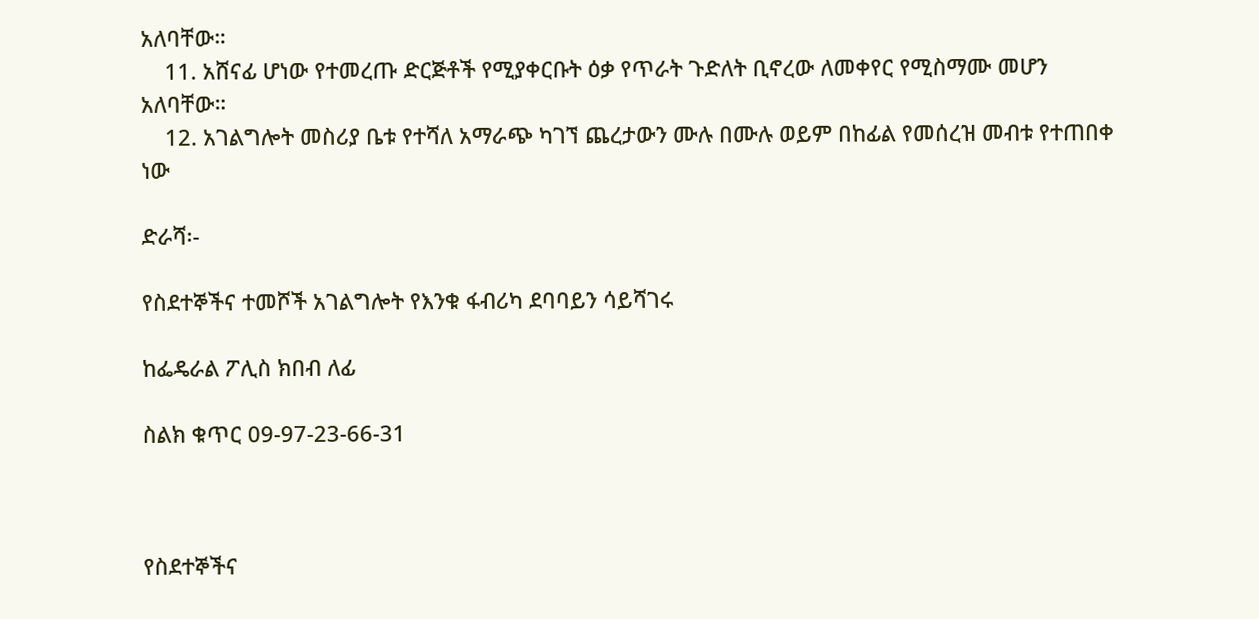አለባቸው።
    11. አሸናፊ ሆነው የተመረጡ ድርጅቶች የሚያቀርቡት ዕቃ የጥራት ጉድለት ቢኖረው ለመቀየር የሚስማሙ መሆን አለባቸው።
    12. አገልግሎት መስሪያ ቤቱ የተሻለ አማራጭ ካገኘ ጨረታውን ሙሉ በሙሉ ወይም በከፊል የመሰረዝ መብቱ የተጠበቀ ነው

ድራሻ፡-

የስደተኞችና ተመሾች አገልግሎት የእንቁ ፋብሪካ ደባባይን ሳይሻገሩ

ከፌዴራል ፖሊስ ክበብ ለፊ

ስልክ ቁጥር 09-97-23-66-31



የስደተኞችና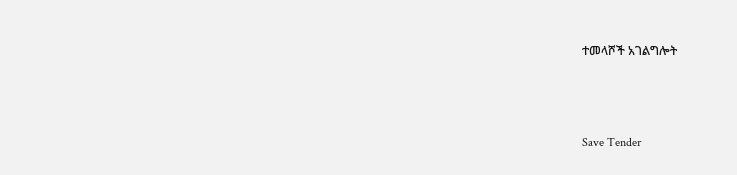ተመላሾች አገልግሎት



Save Tender